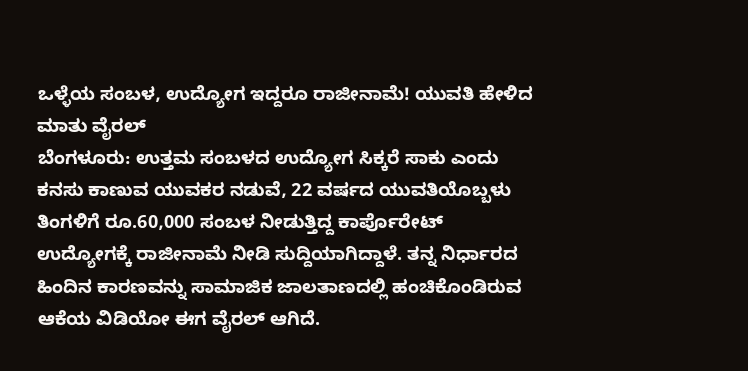ಒಳ್ಳೆಯ ಸಂಬಳ, ಉದ್ಯೋಗ ಇದ್ದರೂ ರಾಜೀನಾಮೆ! ಯುವತಿ ಹೇಳಿದ ಮಾತು ವೈರಲ್
ಬೆಂಗಳೂರು: ಉತ್ತಮ ಸಂಬಳದ ಉದ್ಯೋಗ ಸಿಕ್ಕರೆ ಸಾಕು ಎಂದು ಕನಸು ಕಾಣುವ ಯುವಕರ ನಡುವೆ, 22 ವರ್ಷದ ಯುವತಿಯೊಬ್ಬಳು ತಿಂಗಳಿಗೆ ರೂ.60,000 ಸಂಬಳ ನೀಡುತ್ತಿದ್ದ ಕಾರ್ಪೊರೇಟ್ ಉದ್ಯೋಗಕ್ಕೆ ರಾಜೀನಾಮೆ ನೀಡಿ ಸುದ್ದಿಯಾಗಿದ್ದಾಳೆ. ತನ್ನ ನಿರ್ಧಾರದ ಹಿಂದಿನ ಕಾರಣವನ್ನು ಸಾಮಾಜಿಕ ಜಾಲತಾಣದಲ್ಲಿ ಹಂಚಿಕೊಂಡಿರುವ ಆಕೆಯ ವಿಡಿಯೋ ಈಗ ವೈರಲ್ ಆಗಿದೆ.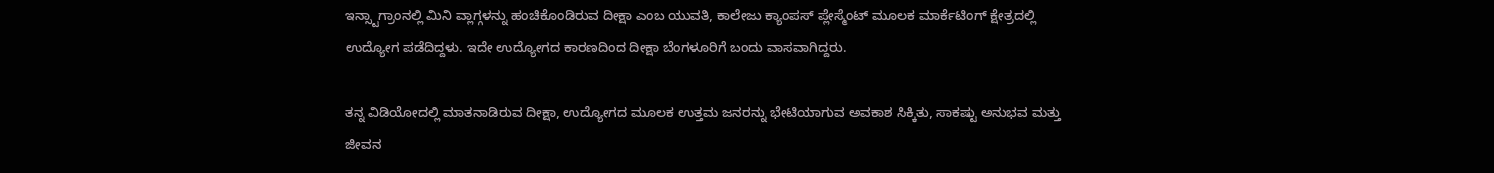ಇನ್ಸ್ಟಾಗ್ರಾಂನಲ್ಲಿ ಮಿನಿ ವ್ಲಾಗ್ಗಳನ್ನು ಹಂಚಿಕೊಂಡಿರುವ ದೀಕ್ಷಾ ಎಂಬ ಯುವತಿ, ಕಾಲೇಜು ಕ್ಯಾಂಪಸ್ ಪ್ಲೇಸ್ಮೆಂಟ್ ಮೂಲಕ ಮಾರ್ಕೆಟಿಂಗ್ ಕ್ಷೇತ್ರದಲ್ಲಿ ಉದ್ಯೋಗ ಪಡೆದಿದ್ದಳು. ಇದೇ ಉದ್ಯೋಗದ ಕಾರಣದಿಂದ ದೀಕ್ಷಾ ಬೆಂಗಳೂರಿಗೆ ಬಂದು ವಾಸವಾಗಿದ್ದರು.

ತನ್ನ ವಿಡಿಯೋದಲ್ಲಿ ಮಾತನಾಡಿರುವ ದೀಕ್ಷಾ, ಉದ್ಯೋಗದ ಮೂಲಕ ಉತ್ತಮ ಜನರನ್ನು ಭೇಟಿಯಾಗುವ ಅವಕಾಶ ಸಿಕ್ಕಿತು, ಸಾಕಷ್ಟು ಅನುಭವ ಮತ್ತು ಜೀವನ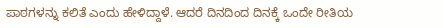ಪಾಠಗಳನ್ನು ಕಲಿತೆ ಎಂದು ಹೇಳಿದ್ದಾಳೆ. ಆದರೆ ದಿನದಿಂದ ದಿನಕ್ಕೆ ಒಂದೇ ರೀತಿಯ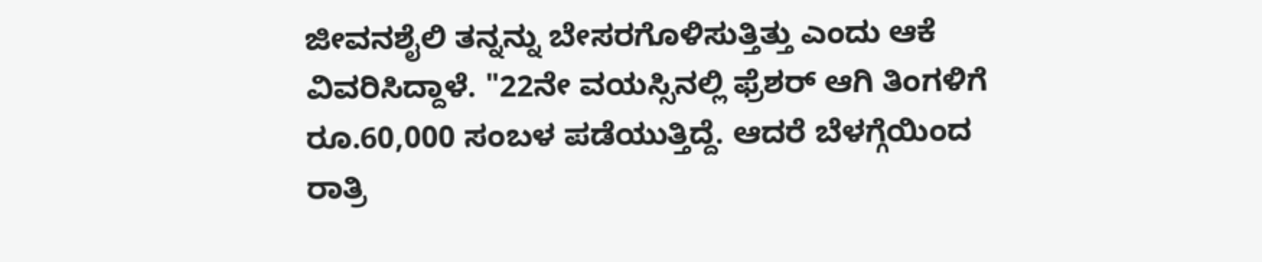ಜೀವನಶೈಲಿ ತನ್ನನ್ನು ಬೇಸರಗೊಳಿಸುತ್ತಿತ್ತು ಎಂದು ಆಕೆ ವಿವರಿಸಿದ್ದಾಳೆ. "22ನೇ ವಯಸ್ಸಿನಲ್ಲಿ ಫ್ರೆಶರ್ ಆಗಿ ತಿಂಗಳಿಗೆ ರೂ.60,000 ಸಂಬಳ ಪಡೆಯುತ್ತಿದ್ದೆ. ಆದರೆ ಬೆಳಗ್ಗೆಯಿಂದ ರಾತ್ರಿ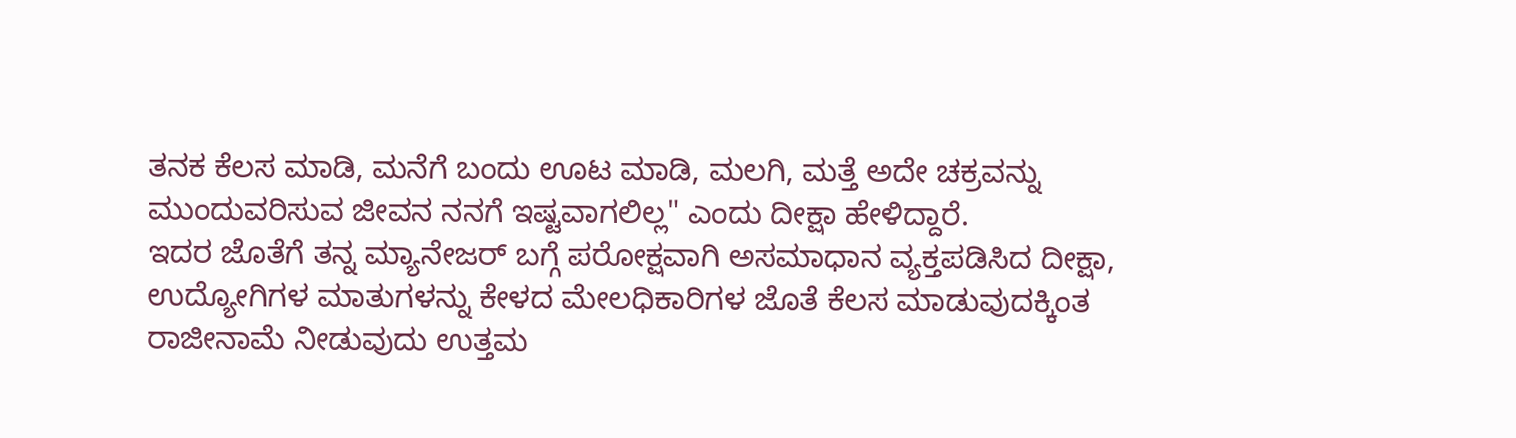ತನಕ ಕೆಲಸ ಮಾಡಿ, ಮನೆಗೆ ಬಂದು ಊಟ ಮಾಡಿ, ಮಲಗಿ, ಮತ್ತೆ ಅದೇ ಚಕ್ರವನ್ನು ಮುಂದುವರಿಸುವ ಜೀವನ ನನಗೆ ಇಷ್ಟವಾಗಲಿಲ್ಲ" ಎಂದು ದೀಕ್ಷಾ ಹೇಳಿದ್ದಾರೆ.
ಇದರ ಜೊತೆಗೆ ತನ್ನ ಮ್ಯಾನೇಜರ್ ಬಗ್ಗೆ ಪರೋಕ್ಷವಾಗಿ ಅಸಮಾಧಾನ ವ್ಯಕ್ತಪಡಿಸಿದ ದೀಕ್ಷಾ, ಉದ್ಯೋಗಿಗಳ ಮಾತುಗಳನ್ನು ಕೇಳದ ಮೇಲಧಿಕಾರಿಗಳ ಜೊತೆ ಕೆಲಸ ಮಾಡುವುದಕ್ಕಿಂತ ರಾಜೀನಾಮೆ ನೀಡುವುದು ಉತ್ತಮ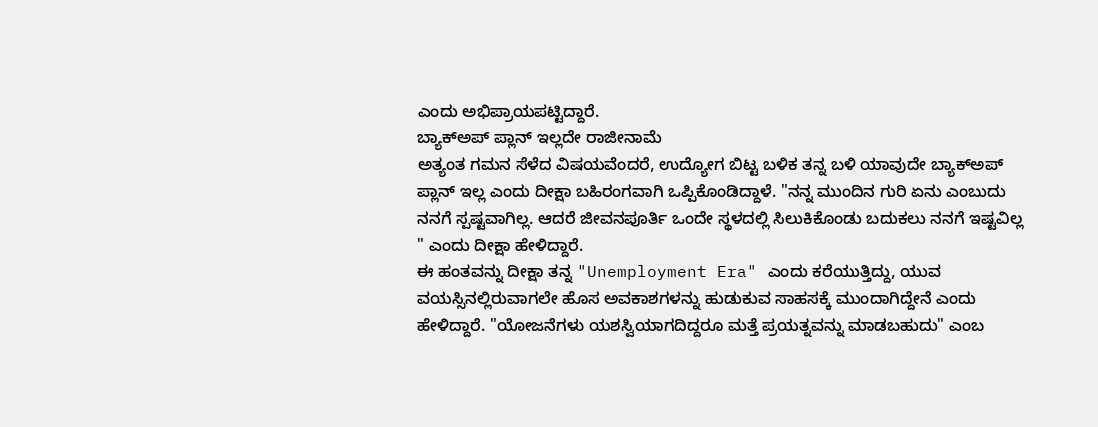ಎಂದು ಅಭಿಪ್ರಾಯಪಟ್ಟಿದ್ದಾರೆ.
ಬ್ಯಾಕ್ಅಪ್ ಪ್ಲಾನ್ ಇಲ್ಲದೇ ರಾಜೀನಾಮೆ
ಅತ್ಯಂತ ಗಮನ ಸೆಳೆದ ವಿಷಯವೆಂದರೆ, ಉದ್ಯೋಗ ಬಿಟ್ಟ ಬಳಿಕ ತನ್ನ ಬಳಿ ಯಾವುದೇ ಬ್ಯಾಕ್ಅಪ್ ಪ್ಲಾನ್ ಇಲ್ಲ ಎಂದು ದೀಕ್ಷಾ ಬಹಿರಂಗವಾಗಿ ಒಪ್ಪಿಕೊಂಡಿದ್ದಾಳೆ. "ನನ್ನ ಮುಂದಿನ ಗುರಿ ಏನು ಎಂಬುದು ನನಗೆ ಸ್ಪಷ್ಟವಾಗಿಲ್ಲ. ಆದರೆ ಜೀವನಪೂರ್ತಿ ಒಂದೇ ಸ್ಥಳದಲ್ಲಿ ಸಿಲುಕಿಕೊಂಡು ಬದುಕಲು ನನಗೆ ಇಷ್ಟವಿಲ್ಲ " ಎಂದು ದೀಕ್ಷಾ ಹೇಳಿದ್ದಾರೆ.
ಈ ಹಂತವನ್ನು ದೀಕ್ಷಾ ತನ್ನ "Unemployment Era" ಎಂದು ಕರೆಯುತ್ತಿದ್ದು, ಯುವ ವಯಸ್ಸಿನಲ್ಲಿರುವಾಗಲೇ ಹೊಸ ಅವಕಾಶಗಳನ್ನು ಹುಡುಕುವ ಸಾಹಸಕ್ಕೆ ಮುಂದಾಗಿದ್ದೇನೆ ಎಂದು ಹೇಳಿದ್ದಾರೆ. "ಯೋಜನೆಗಳು ಯಶಸ್ವಿಯಾಗದಿದ್ದರೂ ಮತ್ತೆ ಪ್ರಯತ್ನವನ್ನು ಮಾಡಬಹುದು" ಎಂಬ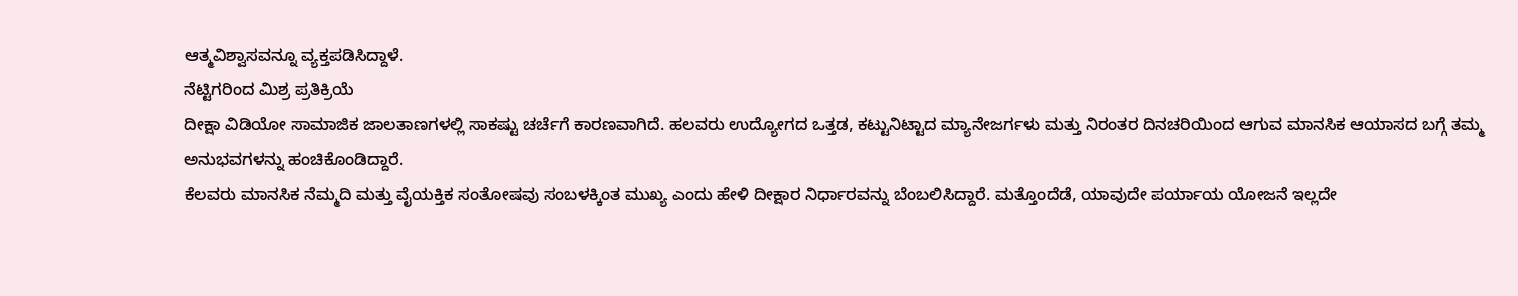ಆತ್ಮವಿಶ್ವಾಸವನ್ನೂ ವ್ಯಕ್ತಪಡಿಸಿದ್ದಾಳೆ.
ನೆಟ್ಟಿಗರಿಂದ ಮಿಶ್ರ ಪ್ರತಿಕ್ರಿಯೆ
ದೀಕ್ಷಾ ವಿಡಿಯೋ ಸಾಮಾಜಿಕ ಜಾಲತಾಣಗಳಲ್ಲಿ ಸಾಕಷ್ಟು ಚರ್ಚೆಗೆ ಕಾರಣವಾಗಿದೆ. ಹಲವರು ಉದ್ಯೋಗದ ಒತ್ತಡ, ಕಟ್ಟುನಿಟ್ಟಾದ ಮ್ಯಾನೇಜರ್ಗಳು ಮತ್ತು ನಿರಂತರ ದಿನಚರಿಯಿಂದ ಆಗುವ ಮಾನಸಿಕ ಆಯಾಸದ ಬಗ್ಗೆ ತಮ್ಮ ಅನುಭವಗಳನ್ನು ಹಂಚಿಕೊಂಡಿದ್ದಾರೆ.
ಕೆಲವರು ಮಾನಸಿಕ ನೆಮ್ಮದಿ ಮತ್ತು ವೈಯಕ್ತಿಕ ಸಂತೋಷವು ಸಂಬಳಕ್ಕಿಂತ ಮುಖ್ಯ ಎಂದು ಹೇಳಿ ದೀಕ್ಷಾರ ನಿರ್ಧಾರವನ್ನು ಬೆಂಬಲಿಸಿದ್ದಾರೆ. ಮತ್ತೊಂದೆಡೆ, ಯಾವುದೇ ಪರ್ಯಾಯ ಯೋಜನೆ ಇಲ್ಲದೇ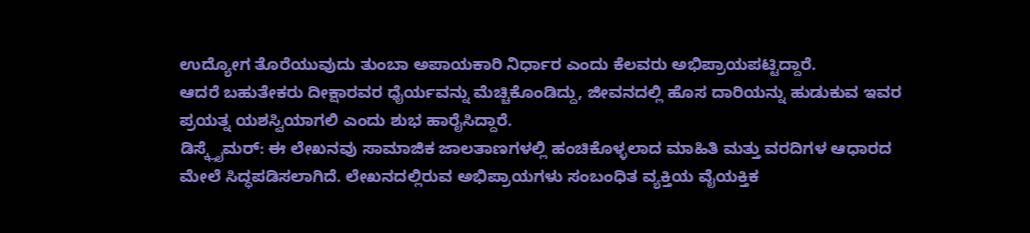ಉದ್ಯೋಗ ತೊರೆಯುವುದು ತುಂಬಾ ಅಪಾಯಕಾರಿ ನಿರ್ಧಾರ ಎಂದು ಕೆಲವರು ಅಭಿಪ್ರಾಯಪಟ್ಟಿದ್ದಾರೆ.
ಆದರೆ ಬಹುತೇಕರು ದೀಕ್ಷಾರವರ ಧೈರ್ಯವನ್ನು ಮೆಚ್ಚಿಕೊಂಡಿದ್ದು, ಜೀವನದಲ್ಲಿ ಹೊಸ ದಾರಿಯನ್ನು ಹುಡುಕುವ ಇವರ ಪ್ರಯತ್ನ ಯಶಸ್ವಿಯಾಗಲಿ ಎಂದು ಶುಭ ಹಾರೈಸಿದ್ದಾರೆ.
ಡಿಸ್ಕ್ಲೈಮರ್: ಈ ಲೇಖನವು ಸಾಮಾಜಿಕ ಜಾಲತಾಣಗಳಲ್ಲಿ ಹಂಚಿಕೊಳ್ಳಲಾದ ಮಾಹಿತಿ ಮತ್ತು ವರದಿಗಳ ಆಧಾರದ ಮೇಲೆ ಸಿದ್ಧಪಡಿಸಲಾಗಿದೆ. ಲೇಖನದಲ್ಲಿರುವ ಅಭಿಪ್ರಾಯಗಳು ಸಂಬಂಧಿತ ವ್ಯಕ್ತಿಯ ವೈಯಕ್ತಿಕ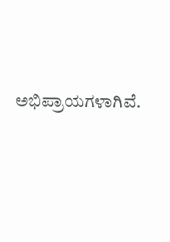ಅಭಿಪ್ರಾಯಗಳಾಗಿವೆ.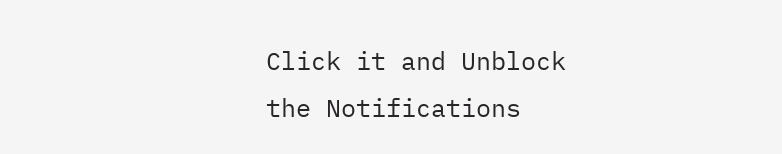Click it and Unblock the Notifications